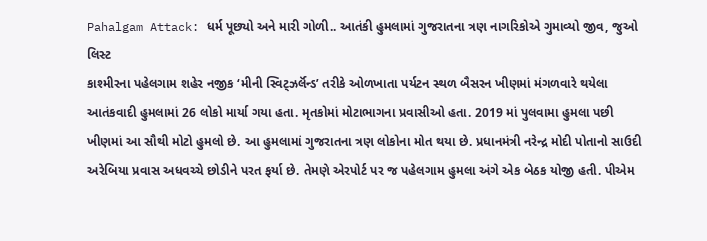Pahalgam Attack: ધર્મ પૂછ્યો અને મારી ગોળી.. આતંકી હુમલામાં ગુજરાતના ત્રણ નાગરિકોએ ગુમાવ્યો જીવ, જુઓ લિસ્ટ
કાશ્મીરના પહેલગામ શહેર નજીક ‘મીની સ્વિટ્ઝર્લૅન્ડ’ તરીકે ઓળખાતા પર્યટન સ્થળ બૈસરન ખીણમાં મંગળવારે થયેલા આતંકવાદી હુમલામાં 26 લોકો માર્યા ગયા હતા. મૃતકોમાં મોટાભાગના પ્રવાસીઓ હતા. 2019 માં પુલવામા હુમલા પછી ખીણમાં આ સૌથી મોટો હુમલો છે. આ હુમલામાં ગુજરાતના ત્રણ લોકોના મોત થયા છે. પ્રધાનમંત્રી નરેન્દ્ર મોદી પોતાનો સાઉદી અરેબિયા પ્રવાસ અધવચ્ચે છોડીને પરત ફર્યા છે. તેમણે એરપોર્ટ પર જ પહેલગામ હુમલા અંગે એક બેઠક યોજી હતી. પીએમ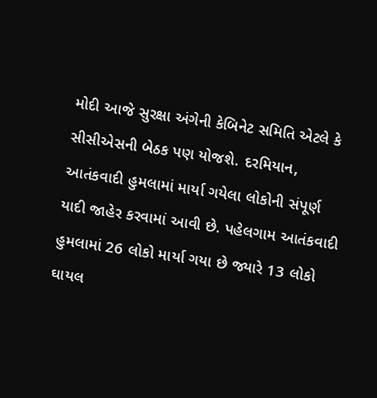મોદી આજે સુરક્ષા અંગેની કેબિનેટ સમિતિ એટલે કે સીસીએસની બેઠક પણ યોજશે. દરમિયાન, આતંકવાદી હુમલામાં માર્યા ગયેલા લોકોની સંપૂર્ણ યાદી જાહેર કરવામાં આવી છે. પહેલગામ આતંકવાદી હુમલામાં 26 લોકો માર્યા ગયા છે જ્યારે 13 લોકો ઘાયલ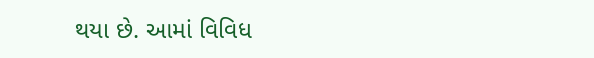થયા છે. આમાં વિવિધ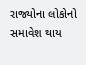રાજ્યોના લોકોનો સમાવેશ થાય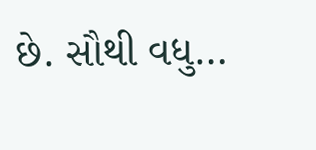છે. સૌથી વધુ…